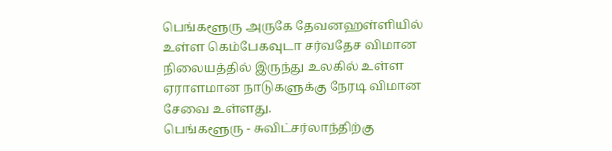பெங்களூரு அருகே தேவனஹள்ளியில் உள்ள கெம்பேகவுடா சர்வதேச விமான நிலையத்தில் இருந்து உலகில் உள்ள ஏராளமான நாடுகளுக்கு நேரடி விமான சேவை உள்ளது.
பெங்களூரு - சுவிட்சர்லாந்திற்கு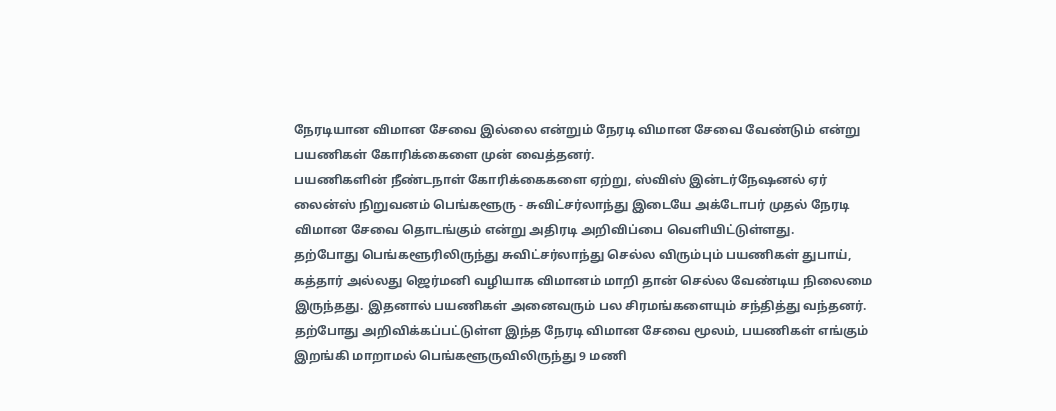நேரடியான விமான சேவை இல்லை என்றும் நேரடி விமான சேவை வேண்டும் என்று பயணிகள் கோரிக்கைளை முன் வைத்தனர்.
பயணிகளின் நீண்டநாள் கோரிக்கைகளை ஏற்று, ஸ்விஸ் இன்டர்நேஷனல் ஏர் லைன்ஸ் நிறுவனம் பெங்களூரு - சுவிட்சர்லாந்து இடையே அக்டோபர் முதல் நேரடி விமான சேவை தொடங்கும் என்று அதிரடி அறிவிப்பை வெளியிட்டுள்ளது.
தற்போது பெங்களூரிலிருந்து சுவிட்சர்லாந்து செல்ல விரும்பும் பயணிகள் துபாய், கத்தார் அல்லது ஜெர்மனி வழியாக விமானம் மாறி தான் செல்ல வேண்டிய நிலைமை இருந்தது. இதனால் பயணிகள் அனைவரும் பல சிரமங்களையும் சந்தித்து வந்தனர்.
தற்போது அறிவிக்கப்பட்டுள்ள இந்த நேரடி விமான சேவை மூலம், பயணிகள் எங்கும் இறங்கி மாறாமல் பெங்களூருவிலிருந்து 9 மணி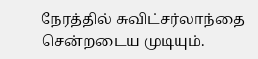நேரத்தில் சுவிட்சர்லாந்தை சென்றடைய முடியும்.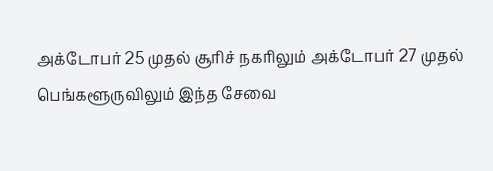அக்டோபர் 25 முதல் சூரிச் நகரிலும் அக்டோபர் 27 முதல் பெங்களூருவிலும் இந்த சேவை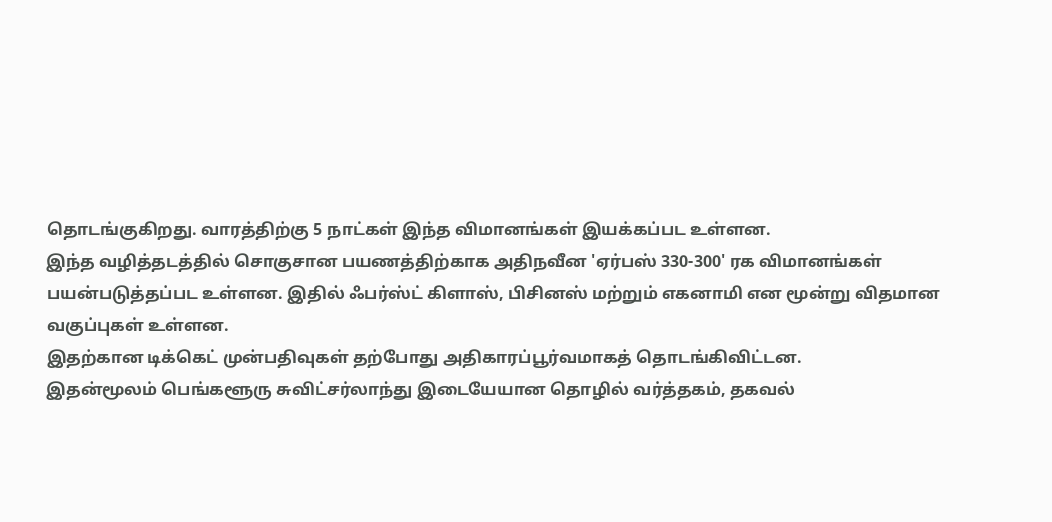தொடங்குகிறது. வாரத்திற்கு 5 நாட்கள் இந்த விமானங்கள் இயக்கப்பட உள்ளன.
இந்த வழித்தடத்தில் சொகுசான பயணத்திற்காக அதிநவீன 'ஏர்பஸ் 330-300' ரக விமானங்கள் பயன்படுத்தப்பட உள்ளன. இதில் ஃபர்ஸ்ட் கிளாஸ், பிசினஸ் மற்றும் எகனாமி என மூன்று விதமான வகுப்புகள் உள்ளன.
இதற்கான டிக்கெட் முன்பதிவுகள் தற்போது அதிகாரப்பூர்வமாகத் தொடங்கிவிட்டன.
இதன்மூலம் பெங்களூரு சுவிட்சர்லாந்து இடையேயான தொழில் வர்த்தகம், தகவல்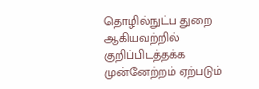தொழில்நுட்ப துறை ஆகியவற்றில் குறிப்பிடத்தக்க முன்னேற்றம் ஏற்படும்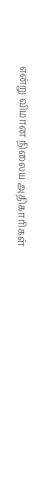என்று விமான நிலைய அதிகாரிகள்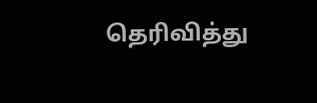தெரிவித்து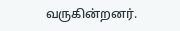வருகின்றனர்.